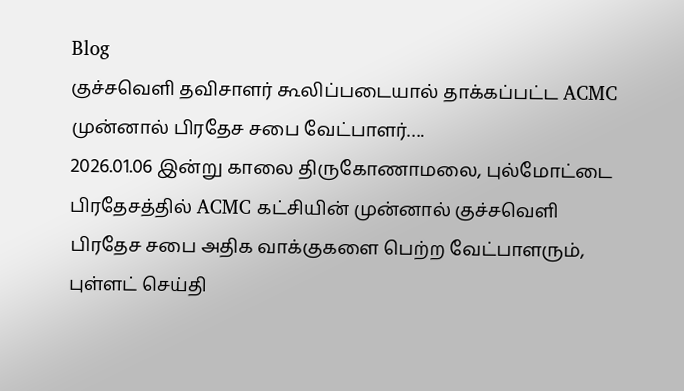Blog
குச்சவெளி தவிசாளர் கூலிப்படையால் தாக்கப்பட்ட ACMC முன்னால் பிரதேச சபை வேட்பாளர்….
2026.01.06 இன்று காலை திருகோணாமலை, புல்மோட்டை பிரதேசத்தில் ACMC கட்சியின் முன்னால் குச்சவெளி பிரதேச சபை அதிக வாக்குகளை பெற்ற வேட்பாளரும், புள்ளட் செய்தி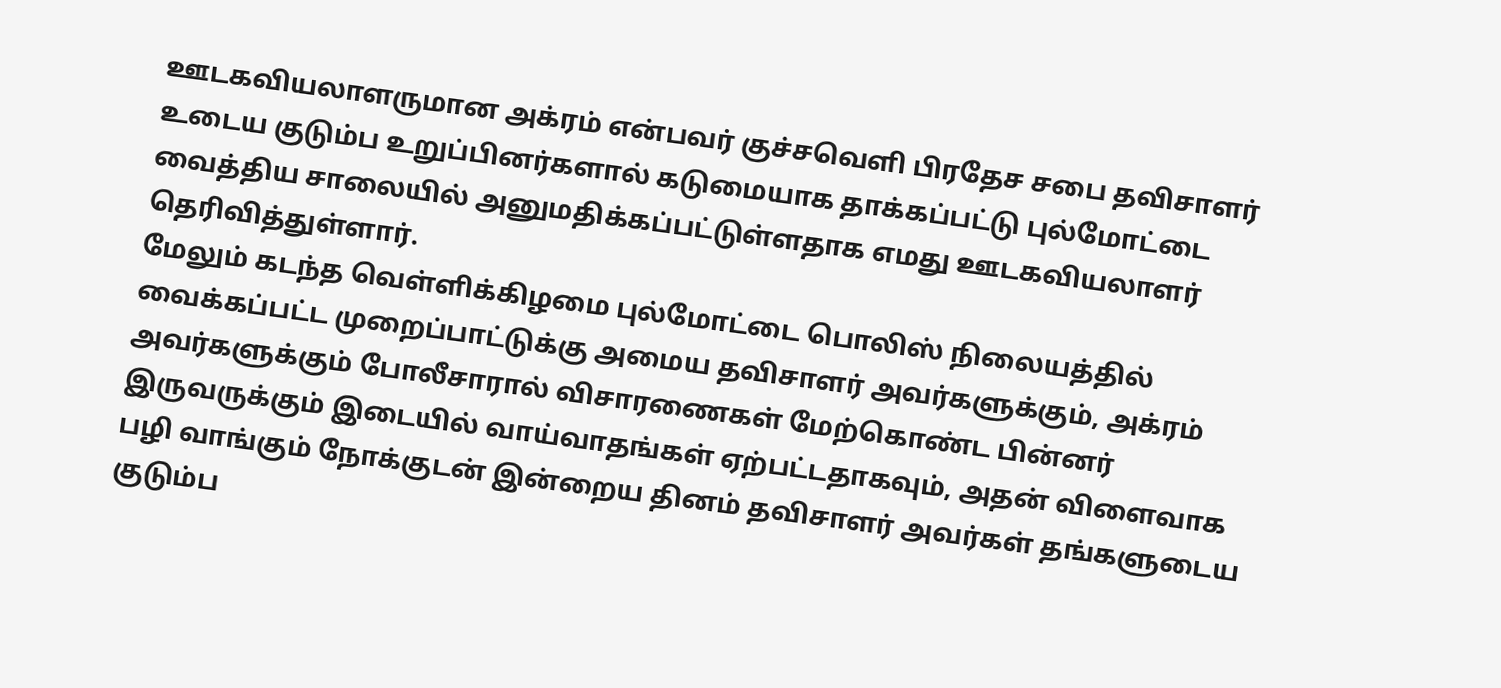ஊடகவியலாளருமான அக்ரம் என்பவர் குச்சவெளி பிரதேச சபை தவிசாளர் உடைய குடும்ப உறுப்பினர்களால் கடுமையாக தாக்கப்பட்டு புல்மோட்டை வைத்திய சாலையில் அனுமதிக்கப்பட்டுள்ளதாக எமது ஊடகவியலாளர் தெரிவித்துள்ளார்.
மேலும் கடந்த வெள்ளிக்கிழமை புல்மோட்டை பொலிஸ் நிலையத்தில் வைக்கப்பட்ட முறைப்பாட்டுக்கு அமைய தவிசாளர் அவர்களுக்கும், அக்ரம் அவர்களுக்கும் போலீசாரால் விசாரணைகள் மேற்கொண்ட பின்னர் இருவருக்கும் இடையில் வாய்வாதங்கள் ஏற்பட்டதாகவும், அதன் விளைவாக பழி வாங்கும் நோக்குடன் இன்றைய தினம் தவிசாளர் அவர்கள் தங்களுடைய குடும்ப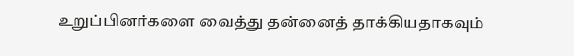உறுப்பினர்களை வைத்து தன்னைத் தாக்கியதாகவும்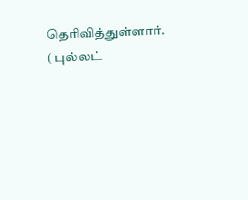தெரிவித்துள்ளார்.
( புல்லட்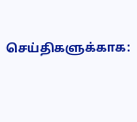செய்திகளுக்காக: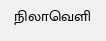நிலாவெளி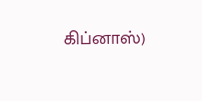கிப்னாஸ்)